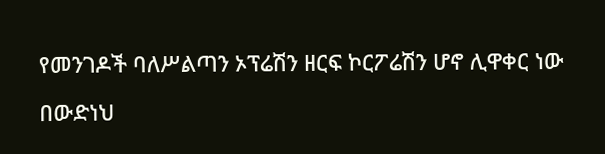የመንገዶች ባለሥልጣን ኦፕሬሽን ዘርፍ ኮርፖሬሽን ሆኖ ሊዋቀር ነው

በውድነህ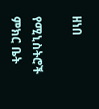ዘነበ

የሚኒስትሮች ምክር ቤት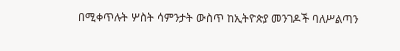በሚቀጥሉት ሦስት ሳምንታት ውስጥ ከኢትዮጵያ መንገዶች ባለሥልጣን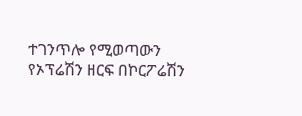ተገንጥሎ የሚወጣውን የኦፕሬሽን ዘርፍ በኮርፖሬሽን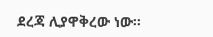ደረጃ ሊያዋቅረው ነው፡፡